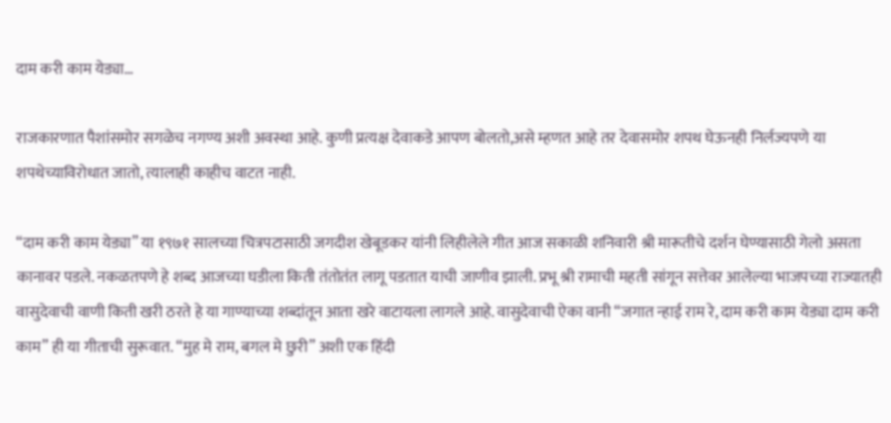दाम करी काम येड्या…

राजकारणात पैशांसमोर सगळेच नगण्य अशी अवस्था आहे. कुणी प्रत्यक्ष देवाकडे आपण बोलतो,असे म्हणत आहे तर देवासमोर शपथ घेऊनही निर्लज्यपणे या शपथेच्याविरोधात जातो, त्यालाही काहीच वाटत नाही.

“दाम करी काम येड्या” या १९७१ सालच्या चित्रपटासाठी जगदीश खेबूडकर यांनी लिहीलेले गीत आज सकाळी शनिवारी श्री मारूतीचे दर्शन घेण्यासाठी गेलो असता कानावर पडले. नकळतपणे हे शब्द आजच्या घडीला किती तंतोतंत लागू पडतात याची जाणीव झाली. प्रभू श्री रामाची महती सांगून सत्तेवर आलेल्या भाजपच्या राज्यातही वासुदेवाची वाणी किती खरी ठरते हे या गाण्याच्या शब्दांतून आता खरे वाटायला लागले आहे. वासुदेवाची ऐका वानी “जगात न्हाई राम रे, दाम करी काम येड्या दाम करी काम” ही या गीताची सुरूवात. “मुह मे राम, बगल मे छुरी” अशी एक हिंदी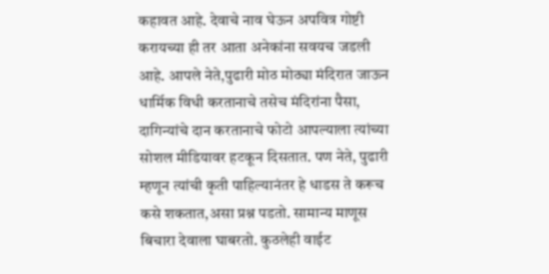कहावत आहे. देवाचे नाव घेऊन अपवित्र गोष्टी करायच्या ही तर आता अनेकांना सवयच जडली आहे. आपले नेते,पुढारी मोठ मोठ्या मंदिरात जाऊन धार्मिक विधी करतानाचे तसेच मंदिरांना पैसा, दागिन्यांचे दान करतानाचे फोटो आपल्याला त्यांच्या सोशल मीडियावर हटकून दिसतात. पण नेते, पुढारी म्हणून त्यांची कृती पाहिल्यानंतर हे धाडस ते करूच कसे शकतात,असा प्रश्न पडतो. सामान्य माणूस बिचारा देवाला घाबरतो. कुठलेही वाईट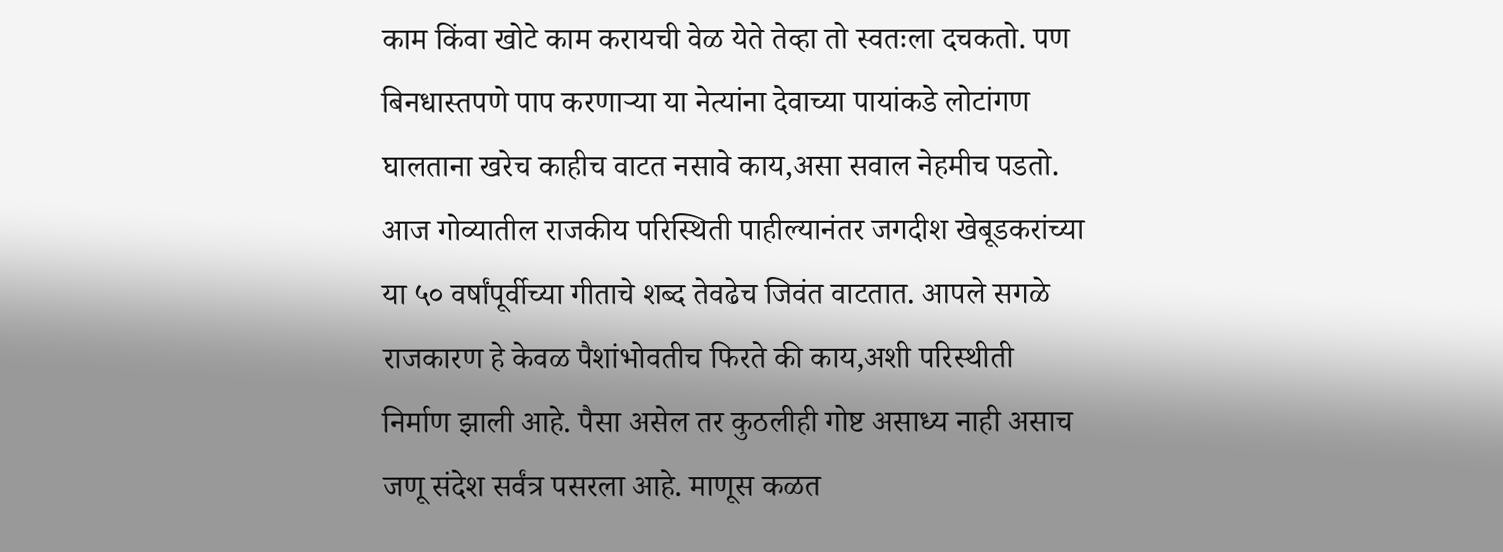काम किंवा खोटे काम करायची वेळ येते तेव्हा तो स्वतःला दचकतो. पण बिनधास्तपणे पाप करणाऱ्या या नेत्यांना देवाच्या पायांकडे लोटांगण घालताना खरेच काहीच वाटत नसावे काय,असा सवाल नेहमीच पडतो. आज गोव्यातील राजकीय परिस्थिती पाहील्यानंतर जगदीश खेबूडकरांच्या या ५० वर्षांपूर्वीच्या गीताचे शब्द तेवढेच जिवंत वाटतात. आपले सगळे राजकारण हे केवळ पैशांभोवतीच फिरते की काय,अशी परिस्थीती निर्माण झाली आहे. पैसा असेल तर कुठलीही गोष्ट असाध्य नाही असाच जणू संदेश सर्वंत्र पसरला आहे. माणूस कळत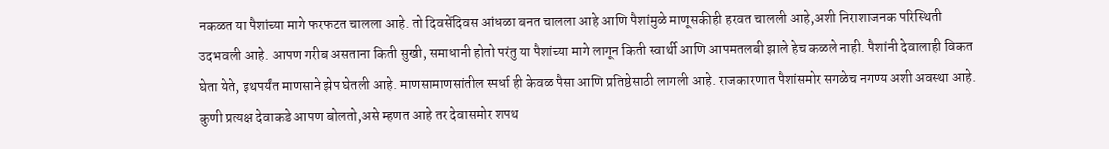नकळत या पैशांच्या मागे फरफटत चालला आहे. तो दिवसेंदिवस आंधळा बनत चालला आहे आणि पैशांमुळे माणूसकीही हरवत चालली आहे,अशी निराशाजनक परिस्थिती उदभवली आहे. आपण गरीब असताना किती सुखी, समाधानी होतो परंतु या पैशांच्या मागे लागून किती स्वार्थी आणि आपमतलबी झाले हेच कळले नाही. पैशांनी देवालाही विकत घेता येते, इथपर्यंत माणसाने झेप घेतली आहे. माणसामाणसांतील स्पर्धा ही केवळ पैसा आणि प्रतिष्ठेसाठी लागली आहे. राजकारणात पैशांसमोर सगळेच नगण्य अशी अवस्था आहे. कुणी प्रत्यक्ष देवाकडे आपण बोलतो,असे म्हणत आहे तर देवासमोर शपथ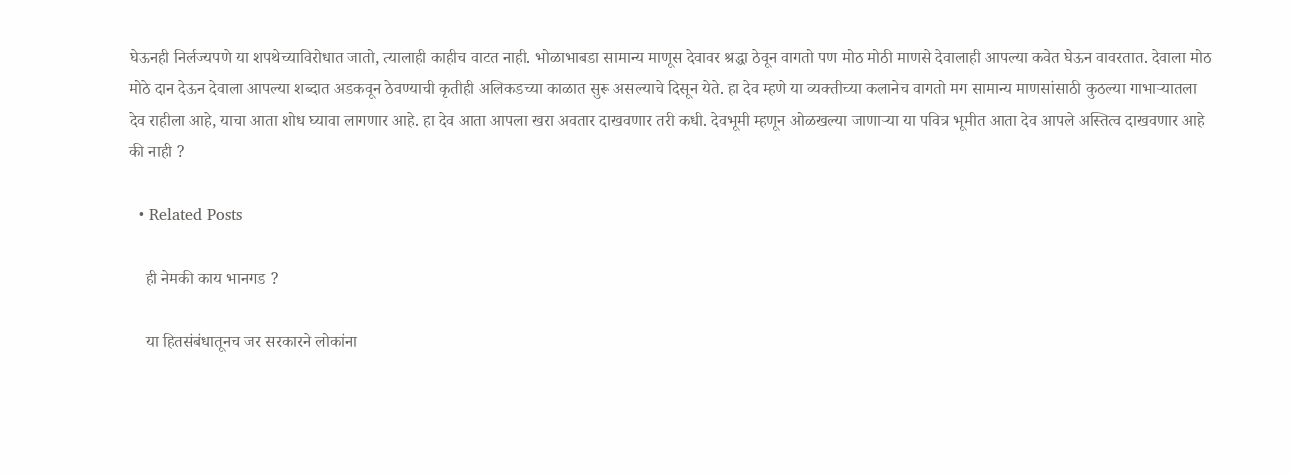घेऊनही निर्लज्यपणे या शपथेच्याविरोधात जातो, त्यालाही काहीच वाटत नाही. भोळाभाबडा सामान्य माणूस देवावर श्रद्धा ठेवून वागतो पण मोठ मोठी माणसे देवालाही आपल्या कवेत घेऊन वावरतात. देवाला मोठ मोठे दान देऊन देवाला आपल्या शब्दात अडकवून ठेवण्याची कृतीही अलिकडच्या काळात सुरू असल्याचे दिसून येते. हा देव म्हणे या व्यक्तीच्या कलानेच वागतो मग सामान्य माणसांसाठी कुठल्या गाभाऱ्यातला देव राहीला आहे, याचा आता शोध घ्यावा लागणार आहे. हा देव आता आपला खरा अवतार दाखवणार तरी कधी. देवभूमी म्हणून ओळखल्या जाणाऱ्या या पवित्र भूमीत आता देव आपले अस्तित्व दाखवणार आहे की नाही ?

  • Related Posts

    ही नेमकी काय भानगड ?

    या हितसंबंधातूनच जर सरकारने लोकांना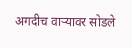अगदीच वाऱ्यावर सोडले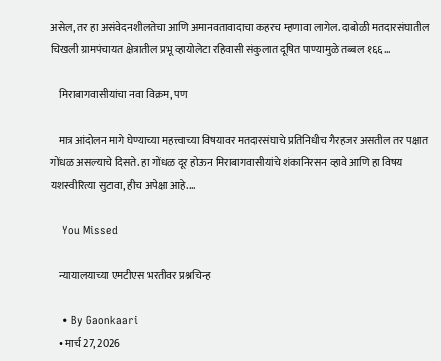असेल, तर हा असंवेदनशीलतेचा आणि अमानवतावादाचा कहरच म्हणावा लागेल. दाबोळी मतदारसंघातील चिखली ग्रामपंचायत क्षेत्रातील प्रभू व्हायोलेटा रहिवासी संकुलात दूषित पाण्यामुळे तब्बल १६६…

    मिराबागवासीयांचा नवा विक्रम, पण

    मात्र आंदोलन मागे घेण्याच्या महत्त्वाच्या विषयावर मतदारसंघाचे प्रतिनिधीच गैरहजर असतील तर पक्षात गोंधळ असल्याचे दिसते. हा गोंधळ दूर होऊन मिराबागवासीयांचे शंकानिरसन व्हावे आणि हा विषय यशस्वीरित्या सुटावा, हीच अपेक्षा आहे.…

    You Missed

    न्यायालयाच्या एमटीएस भरतीवर प्रश्नचिन्ह

    • By Gaonkaari
    • मार्च 27, 2026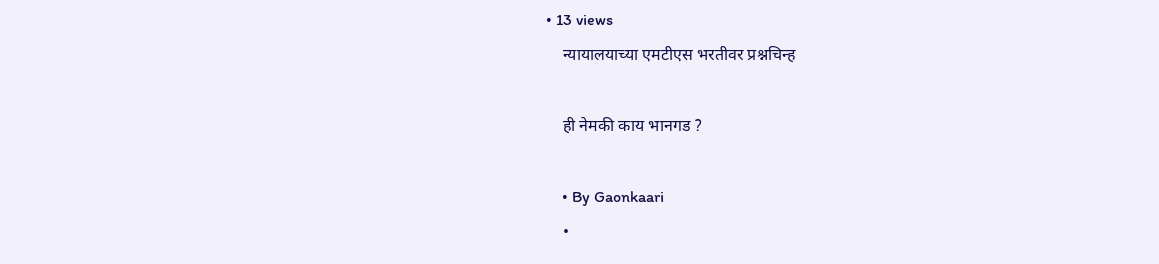• 13 views
    न्यायालयाच्या एमटीएस भरतीवर प्रश्नचिन्ह

    ही नेमकी काय भानगड ?

    • By Gaonkaari
    •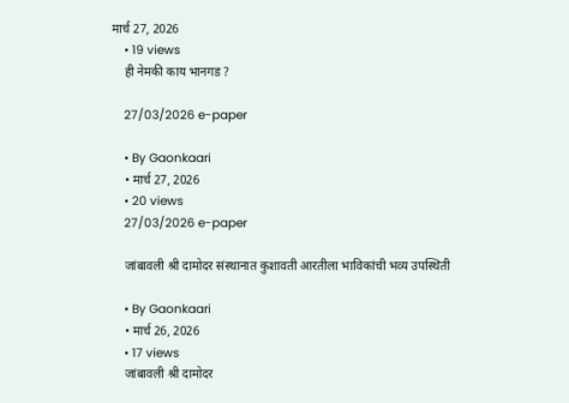मार्च 27, 2026
    • 19 views
    ही नेमकी काय भानगड ?

    27/03/2026 e-paper

    • By Gaonkaari
    • मार्च 27, 2026
    • 20 views
    27/03/2026 e-paper

    जांबावली श्री दामोदर संस्थानात कुशावती आरतीला भाविकांची भव्य उपस्थिती

    • By Gaonkaari
    • मार्च 26, 2026
    • 17 views
    जांबावली श्री दामोदर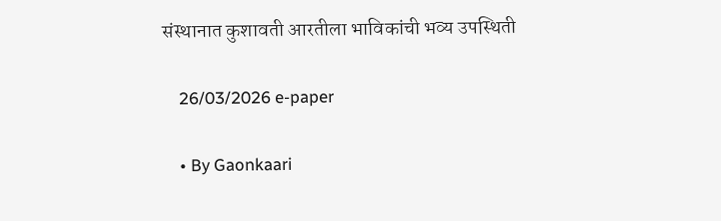संस्थानात कुशावती आरतीला भाविकांची भव्य उपस्थिती

    26/03/2026 e-paper

    • By Gaonkaari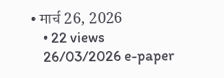• मार्च 26, 2026
    • 22 views
    26/03/2026 e-paper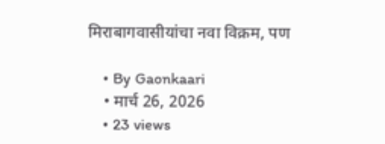मिराबागवासीयांचा नवा विक्रम, पण

    • By Gaonkaari
    • मार्च 26, 2026
    • 23 views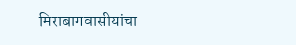मिराबागवासीयांचा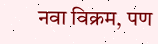नवा विक्रम, पण